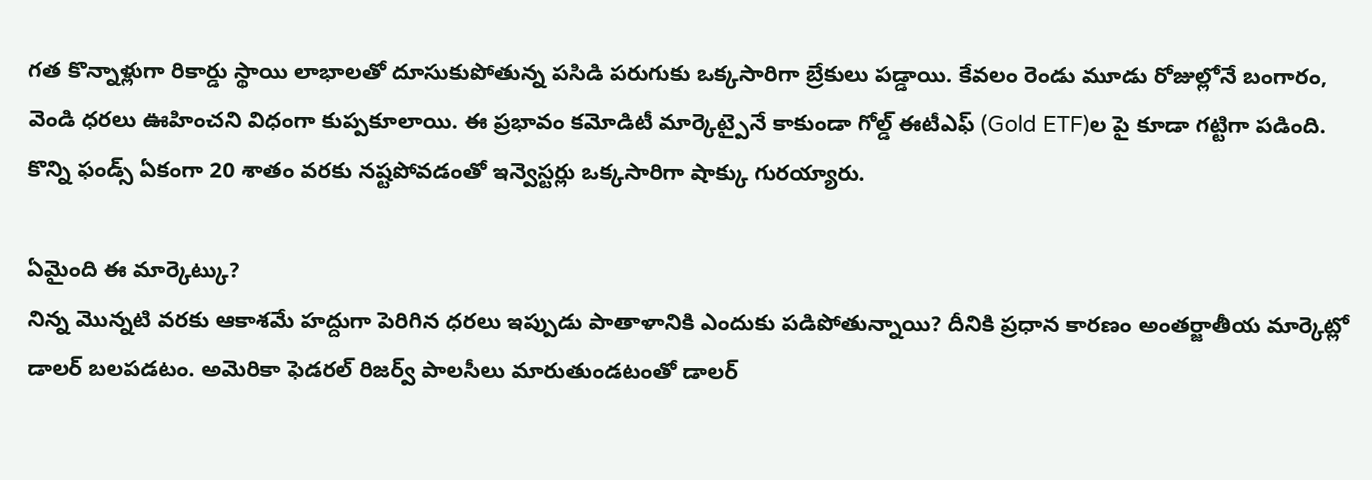గత కొన్నాళ్లుగా రికార్డు స్థాయి లాభాలతో దూసుకుపోతున్న పసిడి పరుగుకు ఒక్కసారిగా బ్రేకులు పడ్డాయి. కేవలం రెండు మూడు రోజుల్లోనే బంగారం, వెండి ధరలు ఊహించని విధంగా కుప్పకూలాయి. ఈ ప్రభావం కమోడిటీ మార్కెట్పైనే కాకుండా గోల్డ్ ఈటీఎఫ్ (Gold ETF)ల పై కూడా గట్టిగా పడింది. కొన్ని ఫండ్స్ ఏకంగా 20 శాతం వరకు నష్టపోవడంతో ఇన్వెస్టర్లు ఒక్కసారిగా షాక్కు గురయ్యారు.

ఏమైంది ఈ మార్కెట్కు?
నిన్న మొన్నటి వరకు ఆకాశమే హద్దుగా పెరిగిన ధరలు ఇప్పుడు పాతాళానికి ఎందుకు పడిపోతున్నాయి? దీనికి ప్రధాన కారణం అంతర్జాతీయ మార్కెట్లో డాలర్ బలపడటం. అమెరికా ఫెడరల్ రిజర్వ్ పాలసీలు మారుతుండటంతో డాలర్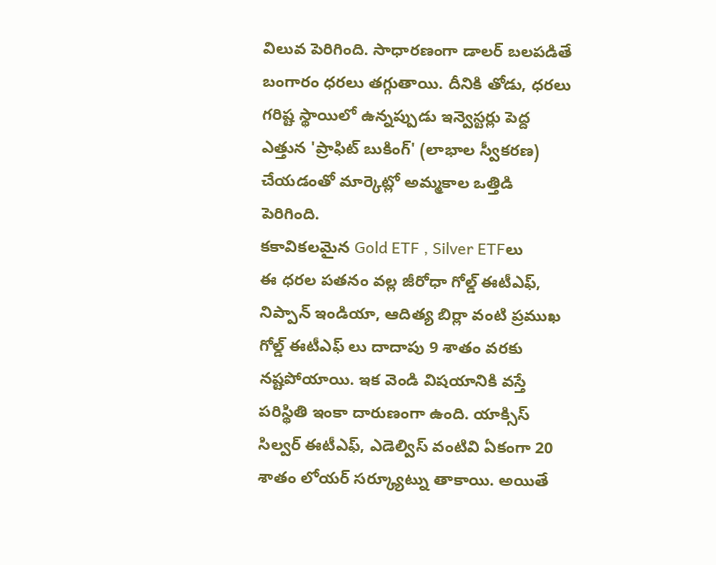విలువ పెరిగింది. సాధారణంగా డాలర్ బలపడితే బంగారం ధరలు తగ్గుతాయి. దీనికి తోడు, ధరలు గరిష్ట స్థాయిలో ఉన్నప్పుడు ఇన్వెస్టర్లు పెద్ద ఎత్తున 'ప్రాఫిట్ బుకింగ్' (లాభాల స్వీకరణ) చేయడంతో మార్కెట్లో అమ్మకాల ఒత్తిడి పెరిగింది.
కకావికలమైన Gold ETF , Silver ETFలు
ఈ ధరల పతనం వల్ల జీరోధా గోల్డ్ ఈటీఎఫ్, నిప్పాన్ ఇండియా, ఆదిత్య బిర్లా వంటి ప్రముఖ గోల్డ్ ఈటీఎఫ్ లు దాదాపు 9 శాతం వరకు నష్టపోయాయి. ఇక వెండి విషయానికి వస్తే పరిస్థితి ఇంకా దారుణంగా ఉంది. యాక్సిస్ సిల్వర్ ఈటీఎఫ్, ఎడెల్విస్ వంటివి ఏకంగా 20 శాతం లోయర్ సర్క్యూట్ను తాకాయి. అయితే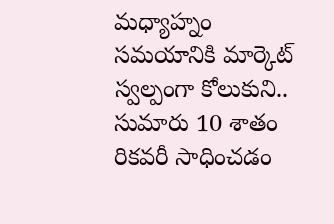మధ్యాహ్నం సమయానికి మార్కెట్ స్వల్పంగా కోలుకుని.. సుమారు 10 శాతం రికవరీ సాధించడం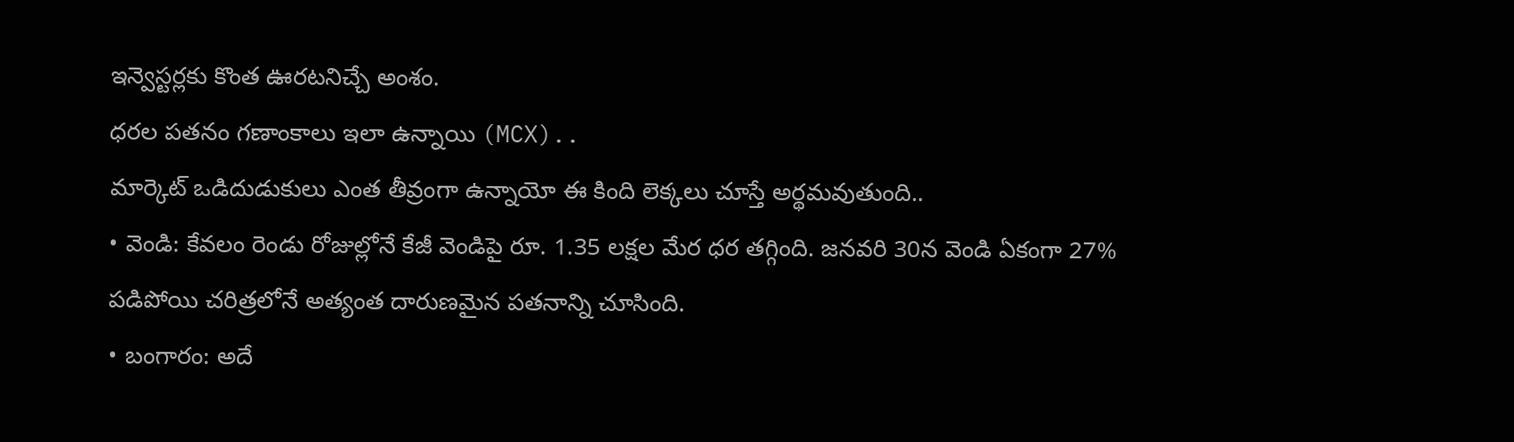ఇన్వెస్టర్లకు కొంత ఊరటనిచ్చే అంశం.
ధరల పతనం గణాంకాలు ఇలా ఉన్నాయి (MCX)..
మార్కెట్ ఒడిదుడుకులు ఎంత తీవ్రంగా ఉన్నాయో ఈ కింది లెక్కలు చూస్తే అర్థమవుతుంది..
• వెండి: కేవలం రెండు రోజుల్లోనే కేజీ వెండిపై రూ. 1.35 లక్షల మేర ధర తగ్గింది. జనవరి 30న వెండి ఏకంగా 27% పడిపోయి చరిత్రలోనే అత్యంత దారుణమైన పతనాన్ని చూసింది.
• బంగారం: అదే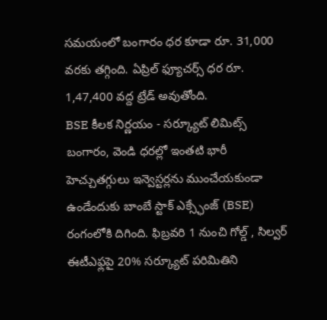సమయంలో బంగారం ధర కూడా రూ. 31,000 వరకు తగ్గింది. ఏప్రిల్ ఫ్యూచర్స్ ధర రూ. 1,47,400 వద్ద ట్రేడ్ అవుతోంది.
BSE కీలక నిర్ణయం - సర్క్యూట్ లిమిట్స్
బంగారం, వెండి ధరల్లో ఇంతటి భారీ హెచ్చుతగ్గులు ఇన్వెస్టర్లను ముంచేయకుండా ఉండేందుకు బాంబే స్టాక్ ఎక్స్ఛేంజ్ (BSE) రంగంలోకి దిగింది. ఫిబ్రవరి 1 నుంచి గోల్డ్ , సిల్వర్ ఈటీఎఫ్లపై 20% సర్క్యూట్ పరిమితిని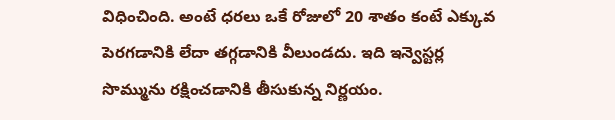విధించింది. అంటే ధరలు ఒకే రోజులో 20 శాతం కంటే ఎక్కువ పెరగడానికి లేదా తగ్గడానికి వీలుండదు. ఇది ఇన్వెస్టర్ల సొమ్మును రక్షించడానికి తీసుకున్న నిర్ణయం.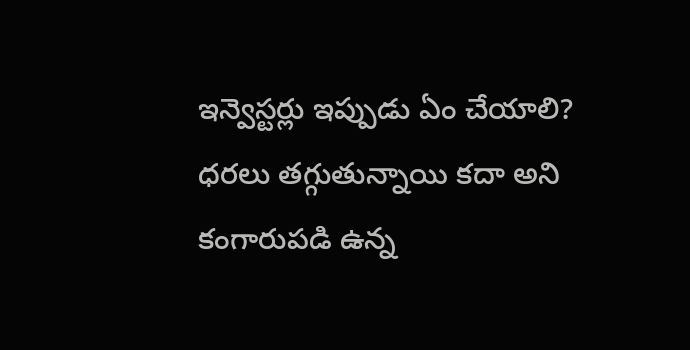ఇన్వెస్టర్లు ఇప్పుడు ఏం చేయాలి?
ధరలు తగ్గుతున్నాయి కదా అని కంగారుపడి ఉన్న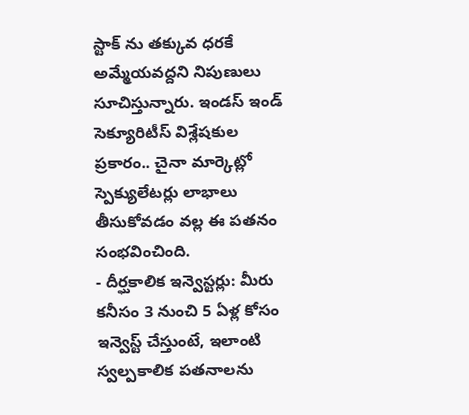స్టాక్ ను తక్కువ ధరకే అమ్మేయవద్దని నిపుణులు సూచిస్తున్నారు. ఇండస్ ఇండ్ సెక్యూరిటీస్ విశ్లేషకుల ప్రకారం.. చైనా మార్కెట్లో స్పెక్యులేటర్లు లాభాలు తీసుకోవడం వల్ల ఈ పతనం సంభవించింది.
- దీర్ఘకాలిక ఇన్వెస్టర్లు: మీరు కనీసం 3 నుంచి 5 ఏళ్ల కోసం ఇన్వెస్ట్ చేస్తుంటే, ఇలాంటి స్వల్పకాలిక పతనాలను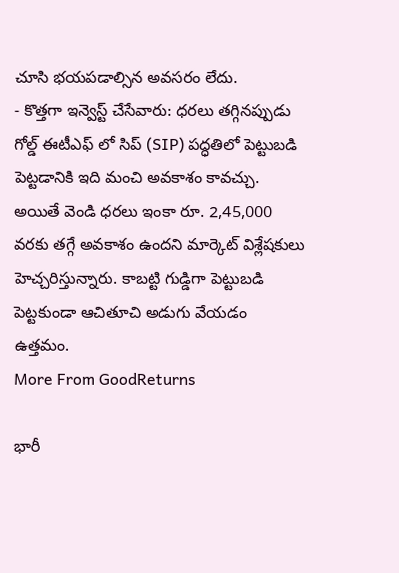చూసి భయపడాల్సిన అవసరం లేదు.
- కొత్తగా ఇన్వెస్ట్ చేసేవారు: ధరలు తగ్గినప్పుడు గోల్డ్ ఈటీఎఫ్ లో సిప్ (SIP) పద్ధతిలో పెట్టుబడి పెట్టడానికి ఇది మంచి అవకాశం కావచ్చు.
అయితే వెండి ధరలు ఇంకా రూ. 2,45,000 వరకు తగ్గే అవకాశం ఉందని మార్కెట్ విశ్లేషకులు హెచ్చరిస్తున్నారు. కాబట్టి గుడ్డిగా పెట్టుబడి పెట్టకుండా ఆచితూచి అడుగు వేయడం ఉత్తమం.
More From GoodReturns

భారీ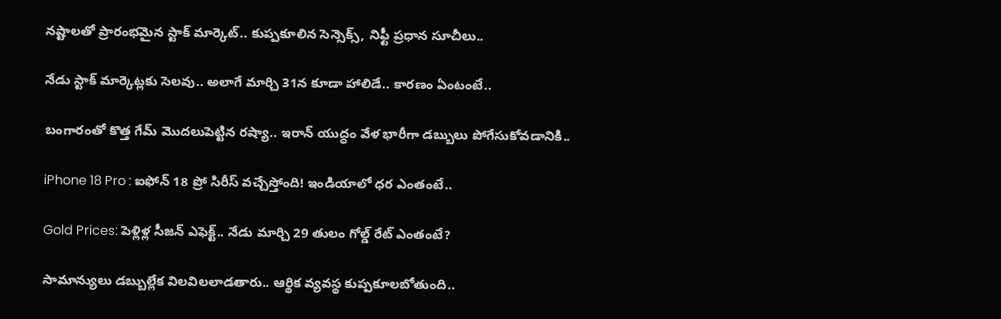నష్టాలతో ప్రారంభమైన స్టాక్ మార్కెట్.. కుప్పకూలిన సెన్సెక్స్, నిఫ్టీ ప్రధాన సూచీలు..

నేడు స్టాక్ మార్కెట్లకు సెలవు.. అలాగే మార్చి 31న కూడా హాలిడే.. కారణం ఏంటంటే..

బంగారంతో కొత్త గేమ్ మొదలుపెట్టిన రష్యా.. ఇరాన్ యుద్ధం వేళ భారీగా డబ్బులు పోగేసుకోవడానికి..

iPhone 18 Pro : ఐఫోన్ 18 ప్రో సిరీస్ వచ్చేస్తోంది! ఇండియాలో ధర ఎంతంటే..

Gold Prices: పెళ్లిళ్ల సీజన్ ఎఫెక్ట్.. నేడు మార్చి 29 తులం గోల్డ్ రేట్ ఎంతంటే?

సామాన్యులు డబ్బుల్లేక విలవిలలాడతారు.. ఆర్థిక వ్యవస్థ కుప్పకూలబోతుంది..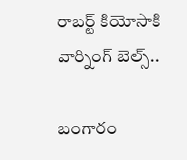రాబర్ట్ కియోసాకి వార్నింగ్ బెల్స్..

బంగారం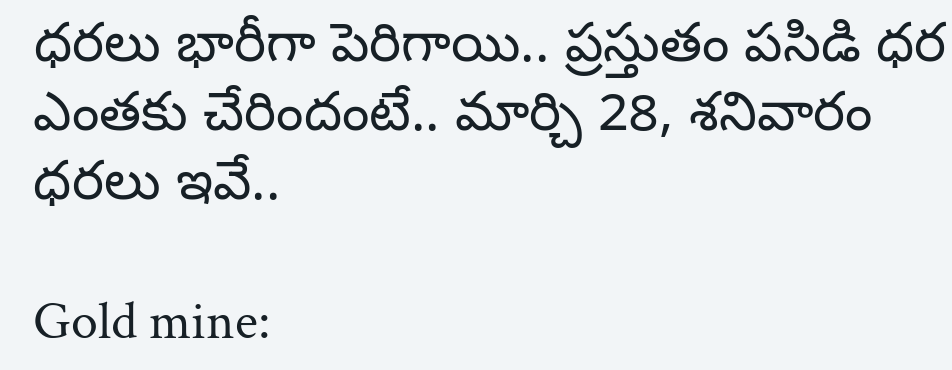ధరలు భారీగా పెరిగాయి.. ప్రస్తుతం పసిడి ధర ఎంతకు చేరిందంటే.. మార్చి 28, శనివారం ధరలు ఇవే..

Gold mine: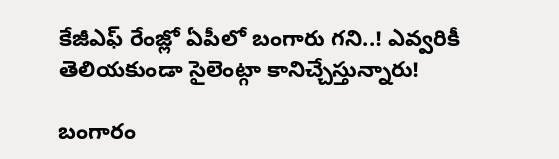కేజీఎఫ్ రేంజ్లో ఏపీలో బంగారు గని..! ఎవ్వరికీ తెలియకుండా సైలెంట్గా కానిచ్చేస్తున్నారు!

బంగారం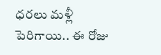ధరలు మళ్లీ పెరిగాయి.. ఈ రోజు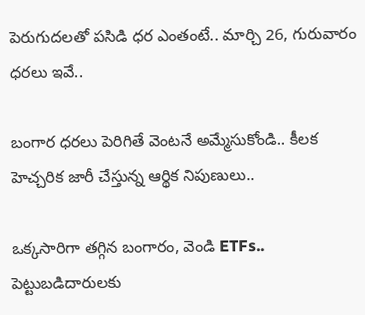పెరుగుదలతో పసిడి ధర ఎంతంటే.. మార్చి 26, గురువారం ధరలు ఇవే..

బంగార ధరలు పెరిగితే వెంటనే అమ్మేసుకోండి.. కీలక హెచ్చరిక జారీ చేస్తున్న ఆర్థిక నిపుణులు..

ఒక్కసారిగా తగ్గిన బంగారం, వెండి ETFs.. పెట్టుబడిదారులకు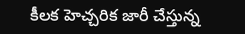కీలక హెచ్చరిక జారీ చేస్తున్న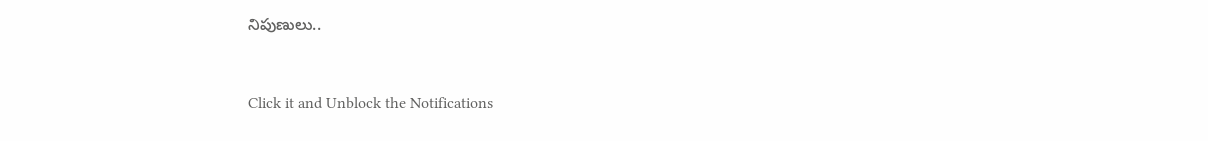నిపుణులు..



Click it and Unblock the Notifications